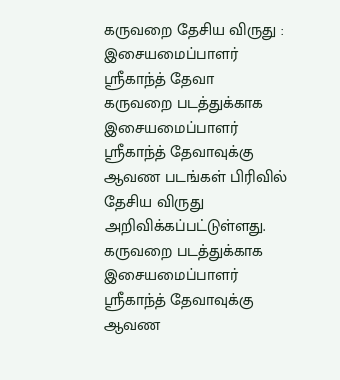கருவறை தேசிய விருது : இசையமைப்பாளர் ஸ்ரீகாந்த் தேவா
கருவறை படத்துக்காக இசையமைப்பாளர் ஸ்ரீகாந்த் தேவாவுக்கு ஆவண படங்கள் பிரிவில் தேசிய விருது அறிவிக்கப்பட்டுள்ளது.
கருவறை படத்துக்காக இசையமைப்பாளர் ஸ்ரீகாந்த் தேவாவுக்கு ஆவண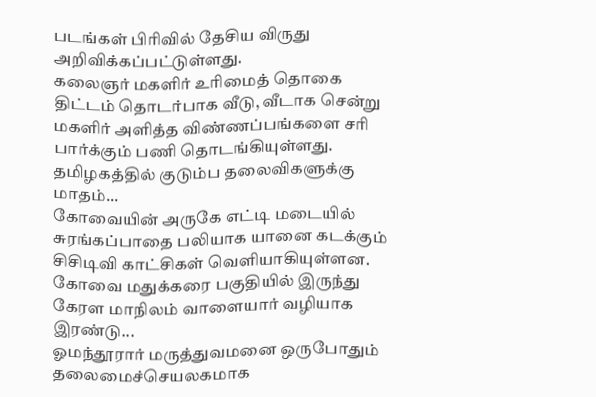படங்கள் பிரிவில் தேசிய விருது அறிவிக்கப்பட்டுள்ளது.
கலைஞர் மகளிர் உரிமைத் தொகை திட்டம் தொடர்பாக வீடு, வீடாக சென்று மகளிர் அளித்த விண்ணப்பங்களை சரி பார்க்கும் பணி தொடங்கியுள்ளது. தமிழகத்தில் குடும்ப தலைவிகளுக்கு மாதம்...
கோவையின் அருகே எட்டி மடையில் சுரங்கப்பாதை பலியாக யானை கடக்கும் சிசிடிவி காட்சிகள் வெளியாகியுள்ளன. கோவை மதுக்கரை பகுதியில் இருந்து கேரள மாநிலம் வாளையார் வழியாக இரண்டு...
ஓமந்தூரார் மருத்துவமனை ஒருபோதும் தலைமைச்செயலகமாக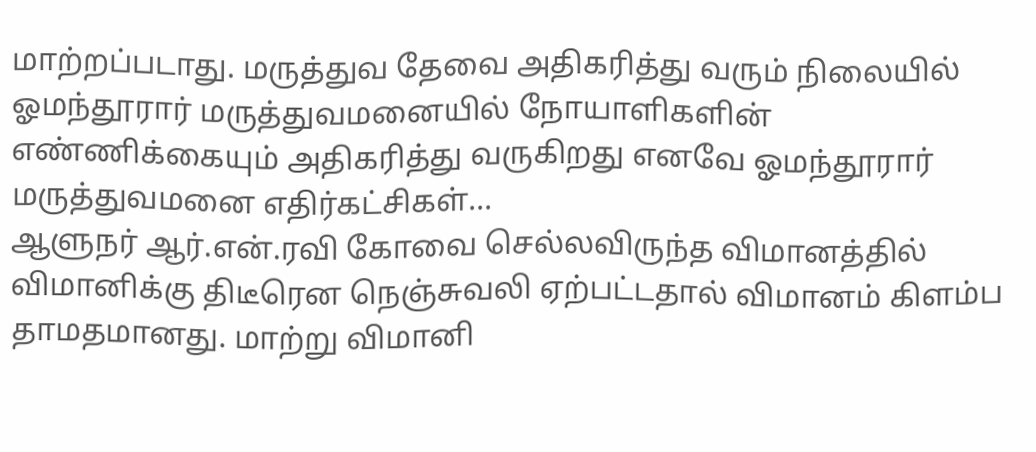மாற்றப்படாது. மருத்துவ தேவை அதிகரித்து வரும் நிலையில் ஓமந்தூரார் மருத்துவமனையில் நோயாளிகளின் எண்ணிக்கையும் அதிகரித்து வருகிறது எனவே ஓமந்தூரார் மருத்துவமனை எதிர்கட்சிகள்...
ஆளுநர் ஆர்.என்.ரவி கோவை செல்லவிருந்த விமானத்தில் விமானிக்கு திடீரென நெஞ்சுவலி ஏற்பட்டதால் விமானம் கிளம்ப தாமதமானது. மாற்று விமானி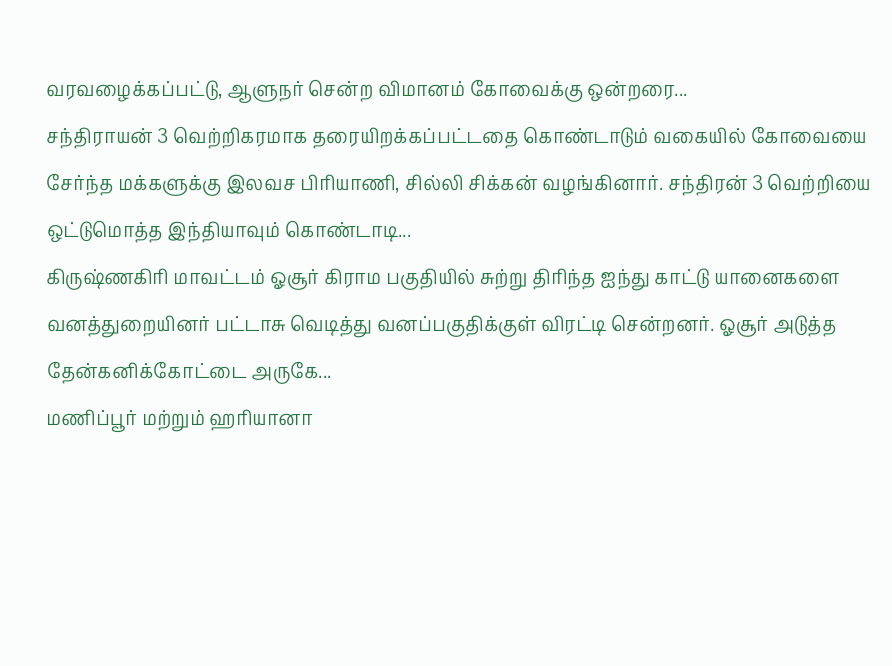வரவழைக்கப்பட்டு, ஆளுநர் சென்ற விமானம் கோவைக்கு ஒன்றரை...
சந்திராயன் 3 வெற்றிகரமாக தரையிறக்கப்பட்டதை கொண்டாடும் வகையில் கோவையை சேர்ந்த மக்களுக்கு இலவச பிரியாணி, சில்லி சிக்கன் வழங்கினார். சந்திரன் 3 வெற்றியை ஒட்டுமொத்த இந்தியாவும் கொண்டாடி...
கிருஷ்ணகிரி மாவட்டம் ஓசூர் கிராம பகுதியில் சுற்று திரிந்த ஐந்து காட்டு யானைகளை வனத்துறையினர் பட்டாசு வெடித்து வனப்பகுதிக்குள் விரட்டி சென்றனர். ஓசூர் அடுத்த தேன்கனிக்கோட்டை அருகே...
மணிப்பூர் மற்றும் ஹரியானா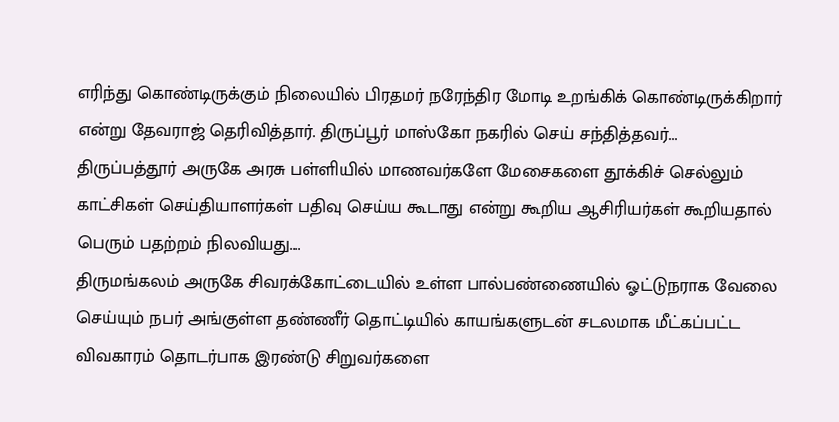எரிந்து கொண்டிருக்கும் நிலையில் பிரதமர் நரேந்திர மோடி உறங்கிக் கொண்டிருக்கிறார் என்று தேவராஜ் தெரிவித்தார். திருப்பூர் மாஸ்கோ நகரில் செய் சந்தித்தவர்...
திருப்பத்தூர் அருகே அரசு பள்ளியில் மாணவர்களே மேசைகளை தூக்கிச் செல்லும் காட்சிகள் செய்தியாளர்கள் பதிவு செய்ய கூடாது என்று கூறிய ஆசிரியர்கள் கூறியதால் பெரும் பதற்றம் நிலவியது....
திருமங்கலம் அருகே சிவரக்கோட்டையில் உள்ள பால்பண்ணையில் ஓட்டுநராக வேலை செய்யும் நபர் அங்குள்ள தண்ணீர் தொட்டியில் காயங்களுடன் சடலமாக மீட்கப்பட்ட விவகாரம் தொடர்பாக இரண்டு சிறுவர்களை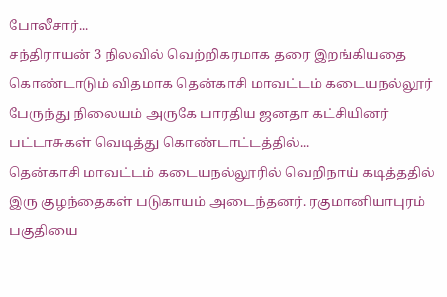போலீசார்...
சந்திராயன் 3 நிலவில் வெற்றிகரமாக தரை இறங்கியதை கொண்டாடும் விதமாக தென்காசி மாவட்டம் கடையநல்லூர் பேருந்து நிலையம் அருகே பாரதிய ஜனதா கட்சியினர் பட்டாசுகள் வெடித்து கொண்டாட்டத்தில்...
தென்காசி மாவட்டம் கடையநல்லூரில் வெறிநாய் கடித்ததில் இரு குழந்தைகள் படுகாயம் அடைந்தனர். ரகுமானியாபுரம் பகுதியை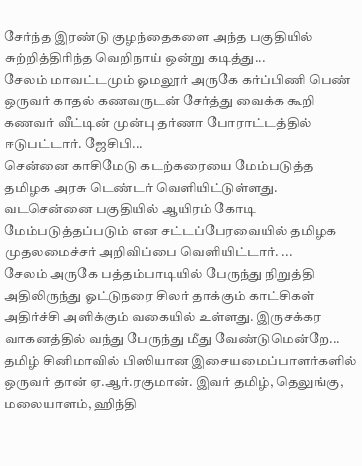சேர்ந்த இரண்டு குழந்தைகளை அந்த பகுதியில் சுற்றித்திரிந்த வெறிநாய் ஒன்று கடித்து...
சேலம் மாவட்டமும் ஓமலூர் அருகே கர்ப்பிணி பெண் ஒருவர் காதல் கணவருடன் சேர்த்து வைக்க கூறி கணவர் வீட்டின் முன்பு தர்ணா போராட்டத்தில் ஈடுபட்டார். ஜேசிபி...
சென்னை காசிமேடு கடற்கரையை மேம்படுத்த தமிழக அரசு டெண்டர் வெளியிட்டுள்ளது. வடசென்னை பகுதியில் ஆயிரம் கோடி மேம்படுத்தப்படும் என சட்டப்பேரவையில் தமிழக முதலமைச்சர் அறிவிப்பை வெளியிட்டார். ...
சேலம் அருகே பத்தம்பாடியில் பேருந்து நிறுத்தி அதிலிருந்து ஓட்டுநரை சிலர் தாக்கும் காட்சிகள் அதிர்ச்சி அளிக்கும் வகையில் உள்ளது. இருசக்கர வாகனத்தில் வந்து பேருந்து மீது வேண்டுமென்றே...
தமிழ் சினிமாவில் பிஸியான இசையமைப்பாளர்களில் ஒருவர் தான் ஏ.ஆர்.ரகுமான். இவர் தமிழ், தெலுங்கு, மலையாளம், ஹிந்தி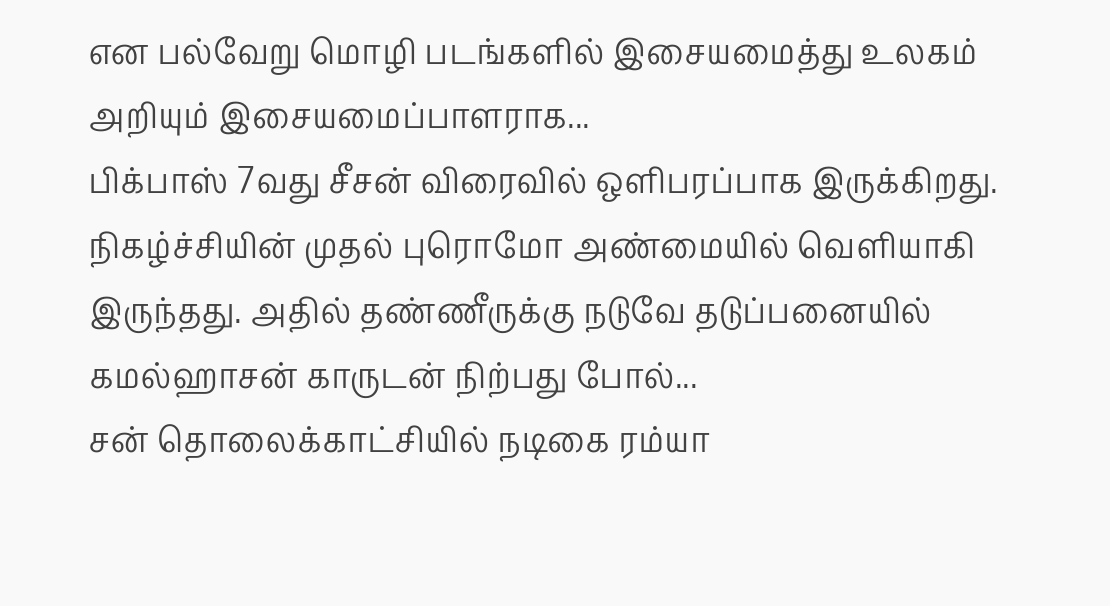என பல்வேறு மொழி படங்களில் இசையமைத்து உலகம் அறியும் இசையமைப்பாளராக...
பிக்பாஸ் 7வது சீசன் விரைவில் ஒளிபரப்பாக இருக்கிறது. நிகழ்ச்சியின் முதல் புரொமோ அண்மையில் வெளியாகி இருந்தது. அதில் தண்ணீருக்கு நடுவே தடுப்பனையில் கமல்ஹாசன் காருடன் நிற்பது போல்...
சன் தொலைக்காட்சியில் நடிகை ரம்யா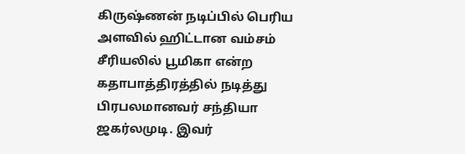கிருஷ்ணன் நடிப்பில் பெரிய அளவில் ஹிட்டான வம்சம் சீரியலில் பூமிகா என்ற கதாபாத்திரத்தில் நடித்து பிரபலமானவர் சந்தியா ஜகர்லமுடி. இவர்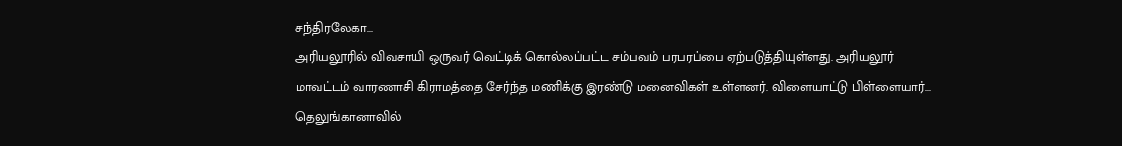சந்திரலேகா...
அரியலூரில் விவசாயி ஒருவர் வெட்டிக் கொல்லப்பட்ட சம்பவம் பரபரப்பை ஏற்படுத்தியுள்ளது. அரியலூர் மாவட்டம் வாரணாசி கிராமத்தை சேர்ந்த மணிக்கு இரண்டு மனைவிகள் உள்ளனர். விளையாட்டு பிள்ளையார்...
தெலுங்கானாவில்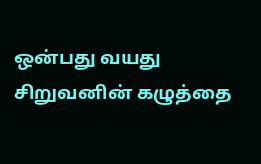ஒன்பது வயது சிறுவனின் கழுத்தை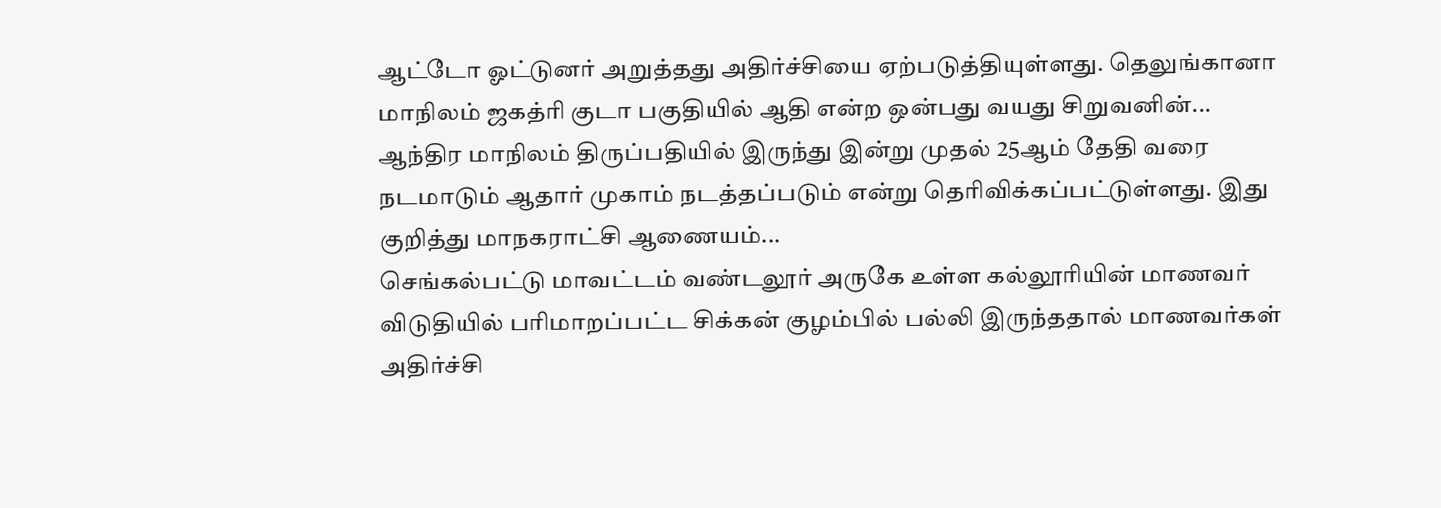ஆட்டோ ஓட்டுனர் அறுத்தது அதிர்ச்சியை ஏற்படுத்தியுள்ளது. தெலுங்கானா மாநிலம் ஜகத்ரி குடா பகுதியில் ஆதி என்ற ஒன்பது வயது சிறுவனின்...
ஆந்திர மாநிலம் திருப்பதியில் இருந்து இன்று முதல் 25ஆம் தேதி வரை நடமாடும் ஆதார் முகாம் நடத்தப்படும் என்று தெரிவிக்கப்பட்டுள்ளது. இது குறித்து மாநகராட்சி ஆணையம்...
செங்கல்பட்டு மாவட்டம் வண்டலூர் அருகே உள்ள கல்லூரியின் மாணவர் விடுதியில் பரிமாறப்பட்ட சிக்கன் குழம்பில் பல்லி இருந்ததால் மாணவர்கள் அதிர்ச்சி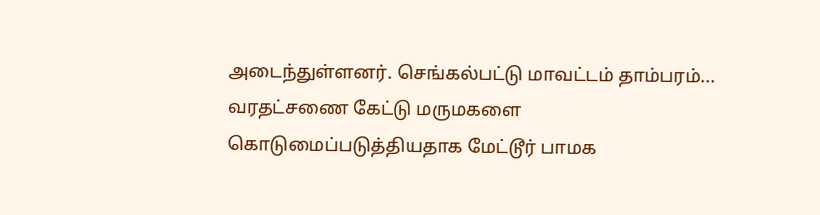அடைந்துள்ளனர். செங்கல்பட்டு மாவட்டம் தாம்பரம்...
வரதட்சணை கேட்டு மருமகளை கொடுமைப்படுத்தியதாக மேட்டூர் பாமக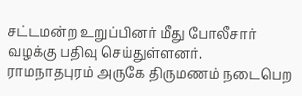சட்டமன்ற உறுப்பினர் மீது போலீசார் வழக்கு பதிவு செய்துள்ளனர்.
ராமநாதபுரம் அருகே திருமணம் நடைபெற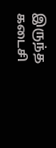இருந்த கடைசி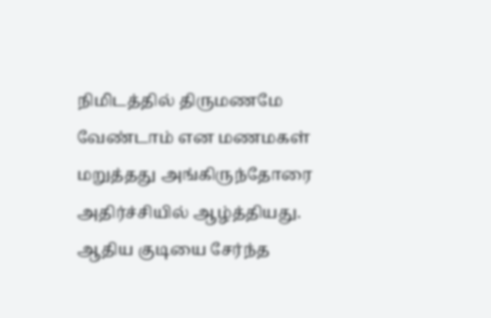நிமிடத்தில் திருமணமே வேண்டாம் என மணமகள் மறுத்தது அங்கிருந்தோரை அதிர்ச்சியில் ஆழ்த்தியது. ஆதிய குடியை சேர்ந்த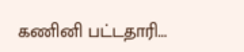கணினி பட்டதாரி...